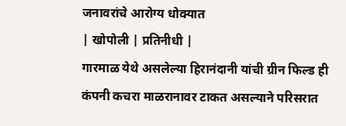जनावरांचे आरोग्य धोक्यात
| खोपोली | प्रतिनीधी |
गारमाळ येथे असलेल्या हिरानंदानी यांची ग्रीन फिल्ड ही कंपनी कचरा माळरानावर टाकत असल्याने परिसरात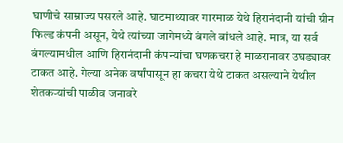घाणीचे साम्राज्य पसरले आहे. घाटमाथ्यावर गारमाळ येथे हिरानंदानी यांची ग्रीन फिल्ड कंपनी असून, येथे त्यांच्या जागेमध्ये बंगले बांधले आहे. मात्र, या सर्व बंगल्यामधील आणि हिरानंदानी कंपन्यांचा घणकचरा हे माळरानावर उघड्यावर टाकत आहे. गेल्या अनेक वर्षांपासून हा कचरा येथे टाकत असल्याने येथील शेतकऱ्यांची पाळीव जनावरे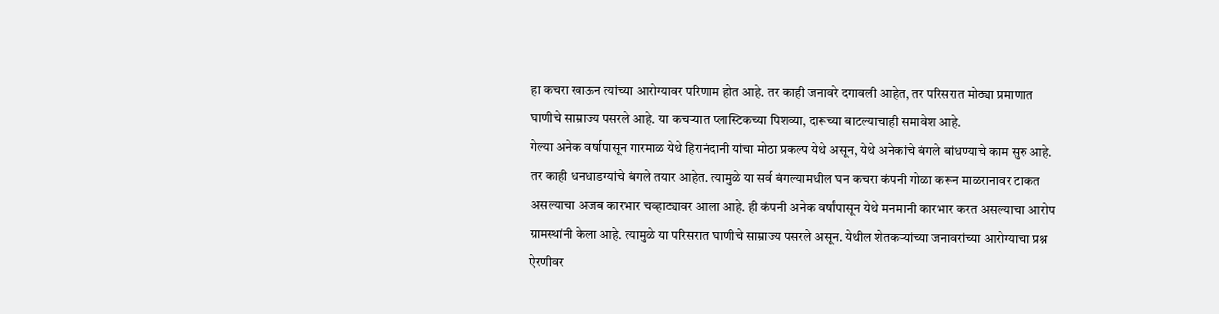हा कचरा खाऊन त्यांच्या आरोग्यावर परिणाम होत आहे. तर काही जनावरे दगावली आहेत, तर परिसरात मोठ्या प्रमाणात घाणीचे साम्राज्य पसरले आहे. या कचऱ्यात प्लास्टिकच्या पिशव्या, दारूच्या बाटल्याचाही समावेश आहे.
गेल्या अनेक वर्षापासून गारमाळ येथे हिरानंदानी यांचा मोठा प्रकल्प येथे असून, येथे अनेकांचे बंगले बांधण्याचे काम सुरु आहे. तर काही धनधाडग्यांचे बंगले तयार आहेत. त्यामुळे या सर्व बंगल्यामधील घन कचरा कंपनी गोळा करून माळरानावर टाकत असल्याचा अजब कारभार चव्हाट्यावर आला आहे. ही कंपनी अनेक वर्षांपासून येथे मनमानी कारभार करत असल्याचा आरोप ग्रामस्थांनी केला आहे. त्यामुळे या परिसरात घाणीचे साम्राज्य पसरले असून. येथील शेतकऱ्यांच्या जनावरांच्या आरोग्याचा प्रश्न ऐरणीवर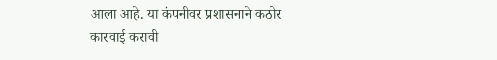आला आहे. या कंपनीवर प्रशासनाने कठोर कारवाई करावी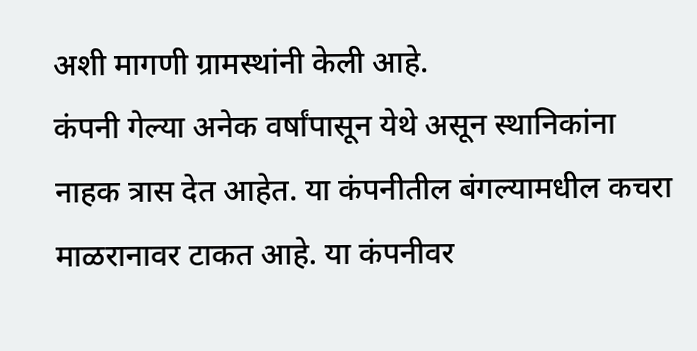अशी मागणी ग्रामस्थांनी केली आहे.
कंपनी गेल्या अनेक वर्षांपासून येथे असून स्थानिकांना नाहक त्रास देत आहेत. या कंपनीतील बंगल्यामधील कचरा माळरानावर टाकत आहे. या कंपनीवर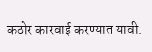कठोर कारवाई करण्यात यावी.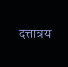दत्तात्रय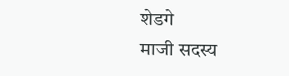शेडगे
माजी सदस्य